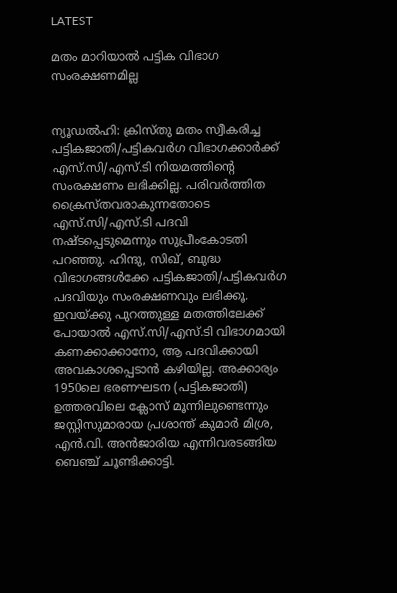LATEST

മതം മാറിയാൽ പട്ടിക വിഭാഗ സംരക്ഷണമില്ല


ന്യൂഡൽഹി: ക്രിസ്‌തു മതം സ്വീകരിച്ച പട്ടികജാതി/പട്ടികവർഗ വിഭാഗക്കാർക്ക് എസ്.സി/എസ്.ടി നിയമത്തിന്റെ സംരക്ഷണം ലഭിക്കില്ല. പരിവർത്തിത ക്രൈസ്‌തവരാകുന്നതോടെ എസ്.സി/എസ്.ടി പദവി നഷ്‌ടപ്പെടുമെന്നും സുപ്രീംകോടതി പറഞ്ഞു. ഹിന്ദു, സിഖ്, ബുദ്ധ വിഭാഗങ്ങൾക്കേ പട്ടികജാതി/പട്ടികവർഗ പദവിയും സംരക്ഷണവും ലഭിക്കൂ. ഇവയ്‌ക്കു പുറത്തുള്ള മതത്തിലേക്ക് പോയാൽ എസ്.സി/എസ്.ടി വിഭാഗമായി കണക്കാക്കാനോ, ആ പദവിക്കായി അവകാശപ്പെടാൻ കഴിയില്ല. അക്കാര്യം 1950ലെ ഭരണഘടന (പട്ടികജാതി) ഉത്തരവിലെ ക്ലോസ് മൂന്നിലുണ്ടെന്നും ജസ്റ്റിസുമാരായ പ്രശാന്ത് കുമാർ മിശ്ര, എൻ.വി. അൻജാരിയ എന്നിവരടങ്ങിയ ബെഞ്ച് ചൂണ്ടിക്കാട്ടി.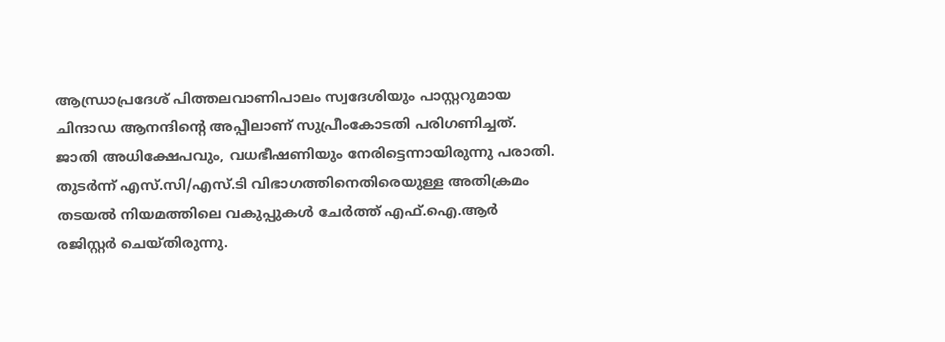ആന്ധ്രാപ്രദേശ് പിത്തലവാണിപാലം സ്വദേശിയും പാസ്റ്ററുമായ ചിന്ദാഡ ആനന്ദിന്റെ അപ്പീലാണ് സുപ്രീംകോടതി പരിഗണിച്ചത്. ജാതി അധിക്ഷേപവും, വധഭീഷണിയും നേരിട്ടെന്നായിരുന്നു പരാതി. തുടർന്ന് എസ്.സി/എസ്.ടി വിഭാഗത്തിനെതിരെയുള്ള അതിക്രമം തടയൽ നിയമത്തിലെ വകുപ്പുകൾ ചേർത്ത് എഫ്.ഐ.ആർ രജിസ്റ്റർ ചെയ്‌തിരുന്നു.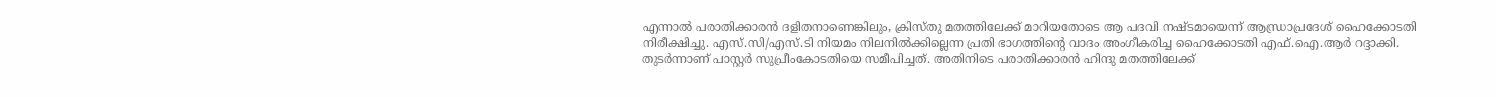എന്നാൽ പരാതിക്കാരൻ ദളിതനാണെങ്കിലും, ക്രിസ്‌തു മതത്തിലേക്ക് മാറിയതോടെ ആ പദവി നഷ്‌ടമായെന്ന് ആന്ധ്രാപ്രദേശ് ഹൈക്കോടതി നിരീക്ഷിച്ചു. എസ്.സി/എസ്.ടി നിയമം നിലനിൽക്കില്ലെന്ന പ്രതി ഭാഗത്തിന്റെ വാദം അംഗീകരിച്ച ഹൈക്കോടതി എഫ്.ഐ.ആർ റദ്ദാക്കി. തുടർന്നാണ് പാസ്റ്റർ സുപ്രീംകോടതിയെ സമീപിച്ചത്. അതിനിടെ പരാതിക്കാരൻ ഹിന്ദു മതത്തിലേക്ക്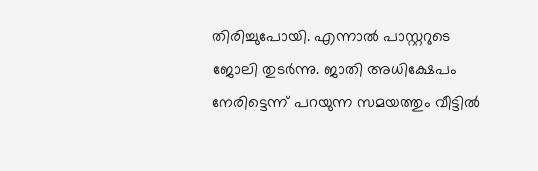തിരിച്ചുപോയി. എന്നാൽ പാസ്റ്ററുടെ ജോലി തുടർന്നു. ജാതി അധിക്ഷേപം നേരിട്ടെന്ന് പറയുന്ന സമയത്തും വീട്ടിൽ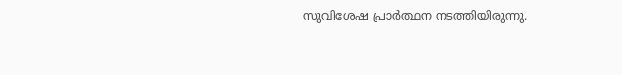സുവിശേഷ പ്രാർത്ഥന നടത്തിയിരുന്നു.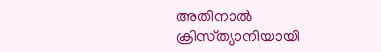അതിനാൽ ക്രിസ്‌ത്യാനിയായി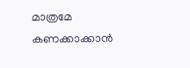മാത്രമേ കണക്കാക്കാൻ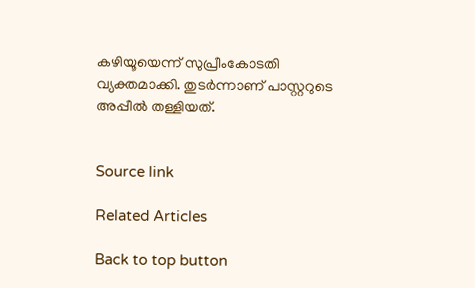കഴിയൂയെന്ന് സുപ്രീംകോടതി വ്യക്തമാക്കി. തുടർന്നാണ് പാസ്റ്ററുടെ അപ്പീൽ തള്ളിയത്.


Source link

Related Articles

Back to top button